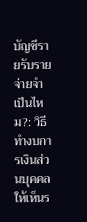บัญชีรายรับรายจ่ายจำเป็นไหม?: วิธีทำงบการเงินส่วนบุคคลให้เห็นร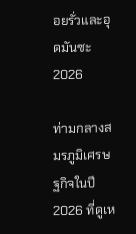อยรั่วและอุดมันซะ 2026

ท่ามกลางสมรภูมิเศรษฐกิจในปี 2026 ที่ดูเห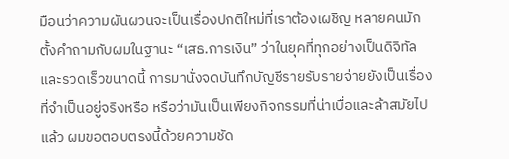มือนว่าความผันผวนจะเป็นเรื่องปกติใหม่ที่เราต้องเผชิญ หลายคนมักตั้งคำถามกับผมในฐานะ “เสธ.การเงิน” ว่าในยุคที่ทุกอย่างเป็นดิจิทัลและรวดเร็วขนาดนี้ การมานั่งจดบันทึกบัญชีรายรับรายจ่ายยังเป็นเรื่องที่จำเป็นอยู่จริงหรือ หรือว่ามันเป็นเพียงกิจกรรมที่น่าเบื่อและล้าสมัยไปแล้ว ผมขอตอบตรงนี้ด้วยความชัด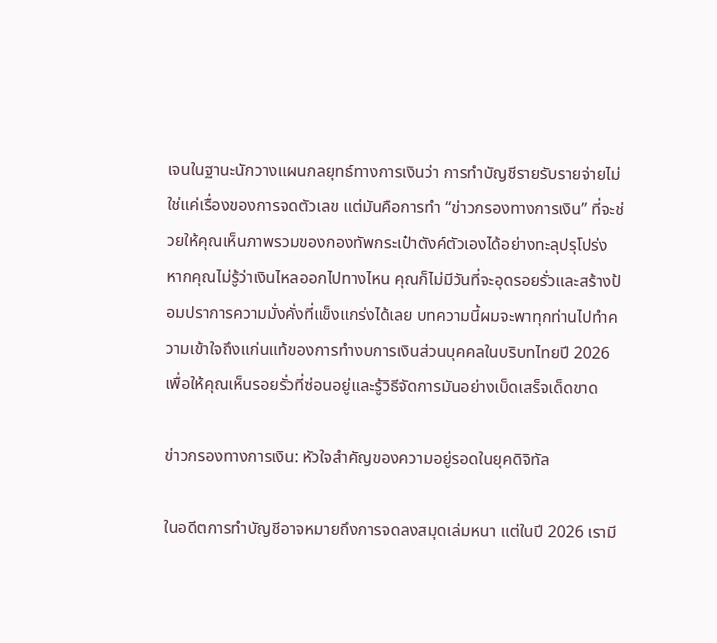เจนในฐานะนักวางแผนกลยุทธ์ทางการเงินว่า การทำบัญชีรายรับรายจ่ายไม่ใช่แค่เรื่องของการจดตัวเลข แต่มันคือการทำ “ข่าวกรองทางการเงิน” ที่จะช่วยให้คุณเห็นภาพรวมของกองทัพกระเป๋าตังค์ตัวเองได้อย่างทะลุปรุโปร่ง หากคุณไม่รู้ว่าเงินไหลออกไปทางไหน คุณก็ไม่มีวันที่จะอุดรอยรั่วและสร้างป้อมปราการความมั่งคั่งที่แข็งแกร่งได้เลย บทความนี้ผมจะพาทุกท่านไปทำความเข้าใจถึงแก่นแท้ของการทำงบการเงินส่วนบุคคลในบริบทไทยปี 2026 เพื่อให้คุณเห็นรอยรั่วที่ซ่อนอยู่และรู้วิธีจัดการมันอย่างเบ็ดเสร็จเด็ดขาด

ข่าวกรองทางการเงิน: หัวใจสำคัญของความอยู่รอดในยุคดิจิทัล

ในอดีตการทำบัญชีอาจหมายถึงการจดลงสมุดเล่มหนา แต่ในปี 2026 เรามี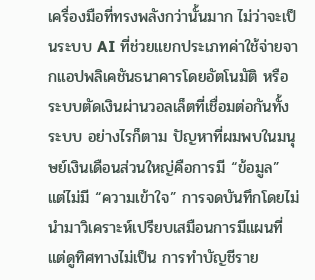เครื่องมือที่ทรงพลังกว่านั้นมาก ไม่ว่าจะเป็นระบบ AI ที่ช่วยแยกประเภทค่าใช้จ่ายจากแอปพลิเคชันธนาคารโดยอัตโนมัติ หรือระบบตัดเงินผ่านวอลเล็ตที่เชื่อมต่อกันทั้งระบบ อย่างไรก็ตาม ปัญหาที่ผมพบในมนุษย์เงินเดือนส่วนใหญ่คือการมี “ข้อมูล” แต่ไม่มี “ความเข้าใจ” การจดบันทึกโดยไม่นำมาวิเคราะห์เปรียบเสมือนการมีแผนที่แต่ดูทิศทางไม่เป็น การทำบัญชีราย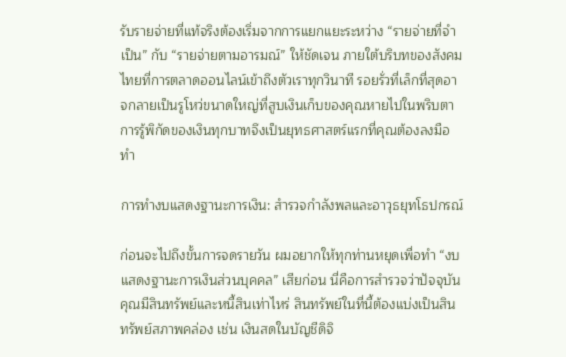รับรายจ่ายที่แท้จริงต้องเริ่มจากการแยกแยะระหว่าง “รายจ่ายที่จำเป็น” กับ “รายจ่ายตามอารมณ์” ให้ชัดเจน ภายใต้บริบทของสังคมไทยที่การตลาดออนไลน์เข้าถึงตัวเราทุกวินาที รอยรั่วที่เล็กที่สุดอาจกลายเป็นรูโหว่ขนาดใหญ่ที่สูบเงินเก็บของคุณหายไปในพริบตา การรู้พิกัดของเงินทุกบาทจึงเป็นยุทธศาสตร์แรกที่คุณต้องลงมือทำ

การทำงบแสดงฐานะการเงิน: สำรวจกำลังพลและอาวุธยุทโธปกรณ์

ก่อนจะไปถึงขั้นการจดรายวัน ผมอยากให้ทุกท่านหยุดเพื่อทำ “งบแสดงฐานะการเงินส่วนบุคคล” เสียก่อน นี่คือการสำรวจว่าปัจจุบันคุณมีสินทรัพย์และหนี้สินเท่าไหร่ สินทรัพย์ในที่นี้ต้องแบ่งเป็นสินทรัพย์สภาพคล่อง เช่น เงินสดในบัญชีดิจิ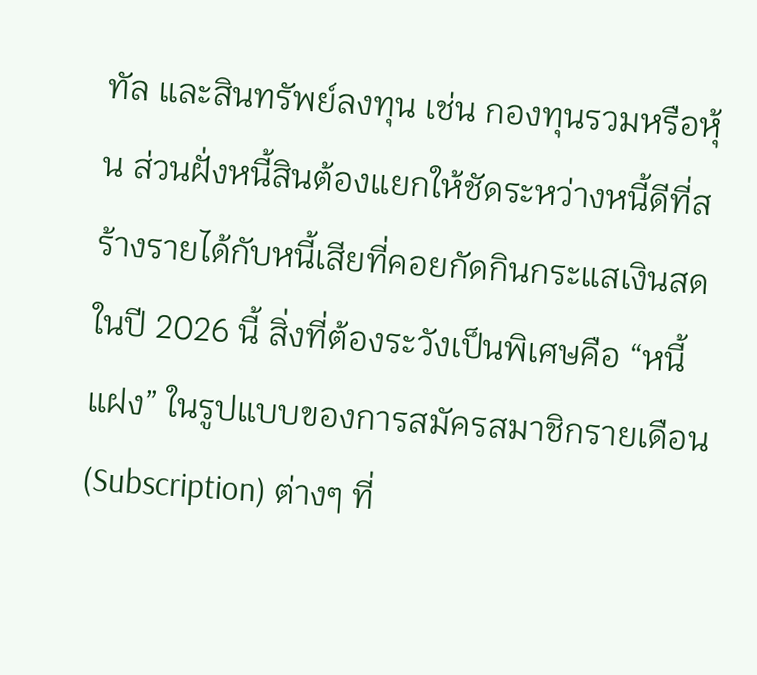ทัล และสินทรัพย์ลงทุน เช่น กองทุนรวมหรือหุ้น ส่วนฝั่งหนี้สินต้องแยกให้ชัดระหว่างหนี้ดีที่สร้างรายได้กับหนี้เสียที่คอยกัดกินกระแสเงินสด ในปี 2026 นี้ สิ่งที่ต้องระวังเป็นพิเศษคือ “หนี้แฝง” ในรูปแบบของการสมัครสมาชิกรายเดือน (Subscription) ต่างๆ ที่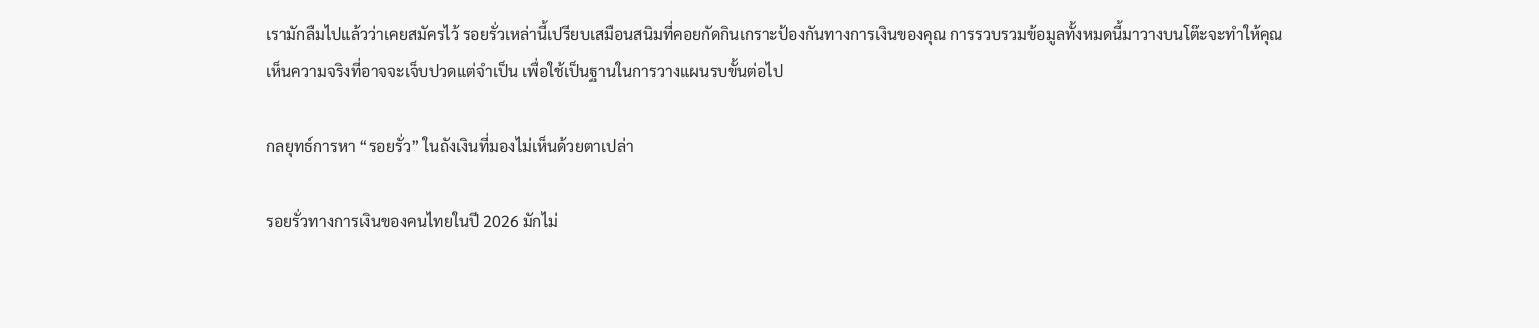เรามักลืมไปแล้วว่าเคยสมัครไว้ รอยรั่วเหล่านี้เปรียบเสมือนสนิมที่คอยกัดกินเกราะป้องกันทางการเงินของคุณ การรวบรวมข้อมูลทั้งหมดนี้มาวางบนโต๊ะจะทำให้คุณเห็นความจริงที่อาจจะเจ็บปวดแต่จำเป็น เพื่อใช้เป็นฐานในการวางแผนรบขั้นต่อไป

กลยุทธ์การหา “รอยรั่ว” ในถังเงินที่มองไม่เห็นด้วยตาเปล่า

รอยรั่วทางการเงินของคนไทยในปี 2026 มักไม่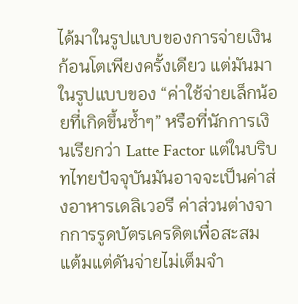ได้มาในรูปแบบของการจ่ายเงินก้อนโตเพียงครั้งเดียว แต่มันมาในรูปแบบของ “ค่าใช้จ่ายเล็กน้อยที่เกิดขึ้นซ้ำๆ” หรือที่นักการเงินเรียกว่า Latte Factor แต่ในบริบทไทยปัจจุบันมันอาจจะเป็นค่าส่งอาหารเดลิเวอรี ค่าส่วนต่างจากการรูดบัตรเครดิตเพื่อสะสมแต้มแต่ดันจ่ายไม่เต็มจำ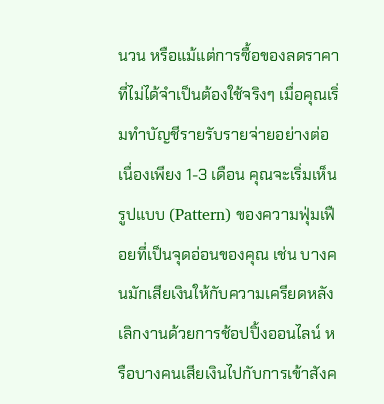นวน หรือแม้แต่การซื้อของลดราคาที่ไม่ได้จำเป็นต้องใช้จริงๆ เมื่อคุณเริ่มทำบัญชีรายรับรายจ่ายอย่างต่อเนื่องเพียง 1-3 เดือน คุณจะเริ่มเห็นรูปแบบ (Pattern) ของความฟุ่มเฟือยที่เป็นจุดอ่อนของคุณ เช่น บางคนมักเสียเงินให้กับความเครียดหลังเลิกงานด้วยการช้อปปิ้งออนไลน์ หรือบางคนเสียเงินไปกับการเข้าสังค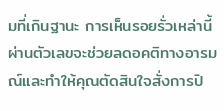มที่เกินฐานะ การเห็นรอยรั่วเหล่านี้ผ่านตัวเลขจะช่วยลดอคติทางอารมณ์และทำให้คุณตัดสินใจสั่งการปิ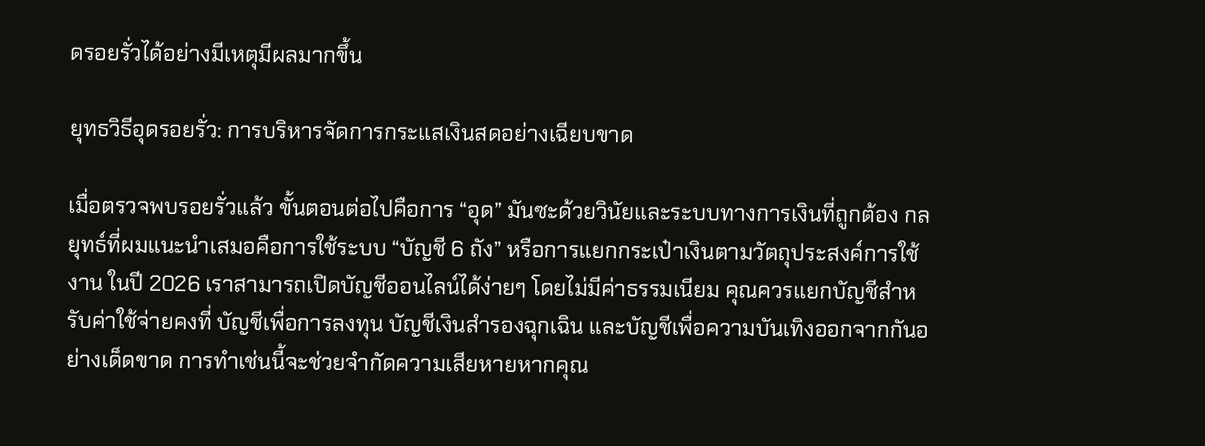ดรอยรั่วได้อย่างมีเหตุมีผลมากขึ้น

ยุทธวิธีอุดรอยรั่ว: การบริหารจัดการกระแสเงินสดอย่างเฉียบขาด

เมื่อตรวจพบรอยรั่วแล้ว ขั้นตอนต่อไปคือการ “อุด” มันซะด้วยวินัยและระบบทางการเงินที่ถูกต้อง กลยุทธ์ที่ผมแนะนำเสมอคือการใช้ระบบ “บัญชี 6 ถัง” หรือการแยกกระเป๋าเงินตามวัตถุประสงค์การใช้งาน ในปี 2026 เราสามารถเปิดบัญชีออนไลน์ได้ง่ายๆ โดยไม่มีค่าธรรมเนียม คุณควรแยกบัญชีสำหรับค่าใช้จ่ายคงที่ บัญชีเพื่อการลงทุน บัญชีเงินสำรองฉุกเฉิน และบัญชีเพื่อความบันเทิงออกจากกันอย่างเด็ดขาด การทำเช่นนี้จะช่วยจำกัดความเสียหายหากคุณ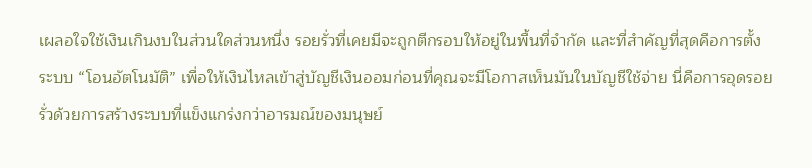เผลอใจใช้เงินเกินงบในส่วนใดส่วนหนึ่ง รอยรั่วที่เคยมีจะถูกตีกรอบให้อยู่ในพื้นที่จำกัด และที่สำคัญที่สุดคือการตั้งระบบ “โอนอัตโนมัติ” เพื่อให้เงินไหลเข้าสู่บัญชีเงินออมก่อนที่คุณจะมีโอกาสเห็นมันในบัญชีใช้จ่าย นี่คือการอุดรอยรั่วด้วยการสร้างระบบที่แข็งแกร่งกว่าอารมณ์ของมนุษย์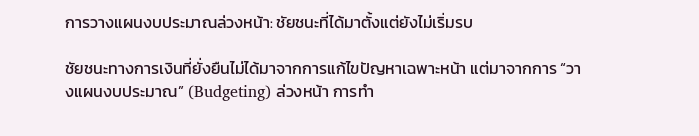การวางแผนงบประมาณล่วงหน้า: ชัยชนะที่ได้มาตั้งแต่ยังไม่เริ่มรบ

ชัยชนะทางการเงินที่ยั่งยืนไม่ได้มาจากการแก้ไขปัญหาเฉพาะหน้า แต่มาจากการ “วางแผนงบประมาณ” (Budgeting) ล่วงหน้า การทำ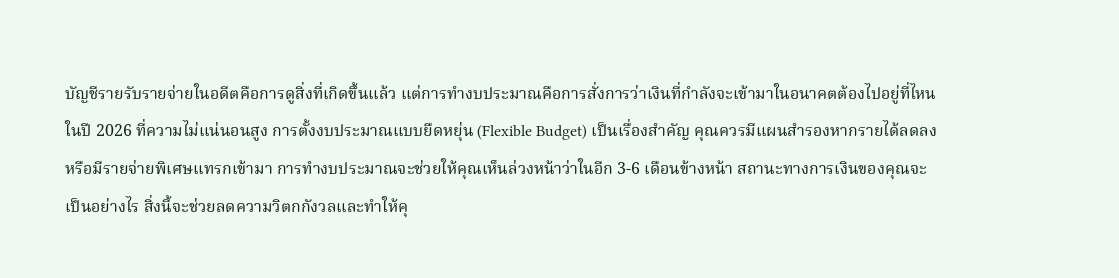บัญชีรายรับรายจ่ายในอดีตคือการดูสิ่งที่เกิดขึ้นแล้ว แต่การทำงบประมาณคือการสั่งการว่าเงินที่กำลังจะเข้ามาในอนาคตต้องไปอยู่ที่ไหน ในปี 2026 ที่ความไม่แน่นอนสูง การตั้งงบประมาณแบบยืดหยุ่น (Flexible Budget) เป็นเรื่องสำคัญ คุณควรมีแผนสำรองหากรายได้ลดลงหรือมีรายจ่ายพิเศษแทรกเข้ามา การทำงบประมาณจะช่วยให้คุณเห็นล่วงหน้าว่าในอีก 3-6 เดือนข้างหน้า สถานะทางการเงินของคุณจะเป็นอย่างไร สิ่งนี้จะช่วยลดความวิตกกังวลและทำให้คุ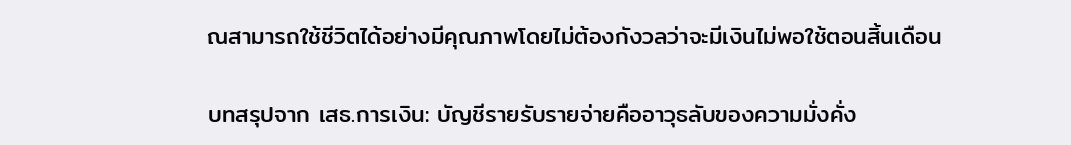ณสามารถใช้ชีวิตได้อย่างมีคุณภาพโดยไม่ต้องกังวลว่าจะมีเงินไม่พอใช้ตอนสิ้นเดือน

บทสรุปจาก เสธ.การเงิน: บัญชีรายรับรายจ่ายคืออาวุธลับของความมั่งคั่ง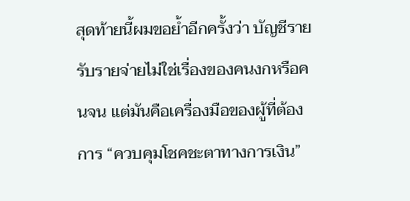สุดท้ายนี้ผมขอย้ำอีกครั้งว่า บัญชีรายรับรายจ่ายไม่ใช่เรื่องของคนงกหรือคนจน แต่มันคือเครื่องมือของผู้ที่ต้องการ “ควบคุมโชคชะตาทางการเงิน”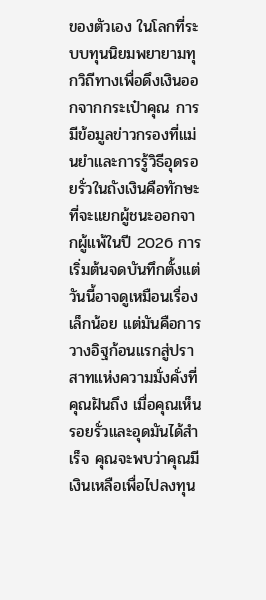ของตัวเอง ในโลกที่ระบบทุนนิยมพยายามทุกวิถีทางเพื่อดึงเงินออกจากกระเป๋าคุณ การมีข้อมูลข่าวกรองที่แม่นยำและการรู้วิธีอุดรอยรั่วในถังเงินคือทักษะที่จะแยกผู้ชนะออกจากผู้แพ้ในปี 2026 การเริ่มต้นจดบันทึกตั้งแต่วันนี้อาจดูเหมือนเรื่องเล็กน้อย แต่มันคือการวางอิฐก้อนแรกสู่ปราสาทแห่งความมั่งคั่งที่คุณฝันถึง เมื่อคุณเห็นรอยรั่วและอุดมันได้สำเร็จ คุณจะพบว่าคุณมีเงินเหลือเพื่อไปลงทุน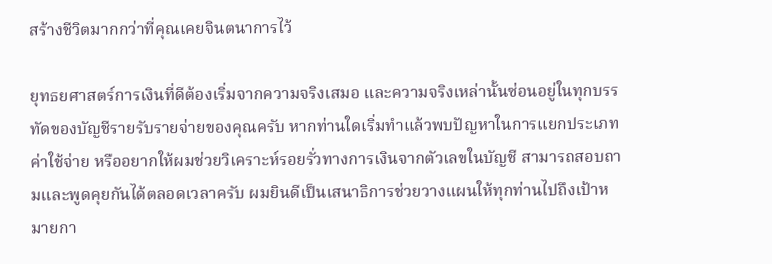สร้างชีวิตมากกว่าที่คุณเคยจินตนาการไว้

ยุทธยศาสตร์การเงินที่ดีต้องเริ่มจากความจริงเสมอ และความจริงเหล่านั้นซ่อนอยู่ในทุกบรรทัดของบัญชีรายรับรายจ่ายของคุณครับ หากท่านใดเริ่มทำแล้วพบปัญหาในการแยกประเภทค่าใช้จ่าย หรืออยากให้ผมช่วยวิเคราะห์รอยรั่วทางการเงินจากตัวเลขในบัญชี สามารถสอบถามและพูดคุยกันได้ตลอดเวลาครับ ผมยินดีเป็นเสนาธิการช่วยวางแผนให้ทุกท่านไปถึงเป้าหมายกา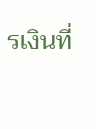รเงินที่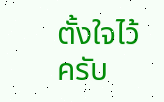ตั้งใจไว้ครับ